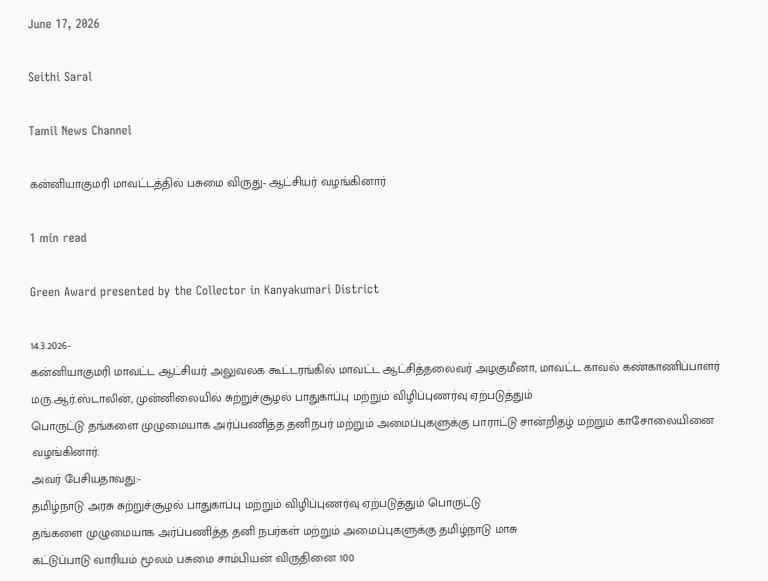June 17, 2026

Seithi Saral

Tamil News Channel

கன்னியாகுமரி மாவட்டத்தில் பசுமை விருது- ஆட்சியர் வழங்கினார்

1 min read

Green Award presented by the Collector in Kanyakumari District

14.3.2026-
கன்னியாகுமரி மாவட்ட ஆட்சியர் அலுவலக கூட்டரங்கில் மாவட்ட ஆட்சித்தலைவர் அழகுமீனா, மாவட்ட காவல் கண்காணிப்பாளர் மரு.ஆர்.ஸ்டாலின், முன்னிலையில் சுற்றுச்சூழல் பாதுகாப்பு மற்றும் விழிப்புணர்வு ஏற்படுத்தும்
பொருட்டு தங்களை முழுமையாக அர்ப்பணித்த தனிநபர் மற்றும் அமைப்புகளுக்கு பாராட்டு சான்றிதழ் மற்றும் காசோலையினை வழங்கினார்.
அவர் பேசியதாவது:-
தமிழ்நாடு அரசு சுற்றுச்சூழல் பாதுகாப்பு மற்றும் விழிப்புணர்வு ஏற்படுத்தும் பொருட்டு
தங்களை முழுமையாக அர்ப்பணித்த தனி நபர்கள் மற்றும் அமைப்புகளுக்கு தமிழ்நாடு மாசு
கட்டுப்பாடு வாரியம் மூலம் பசுமை சாம்பியன் விருதினை 100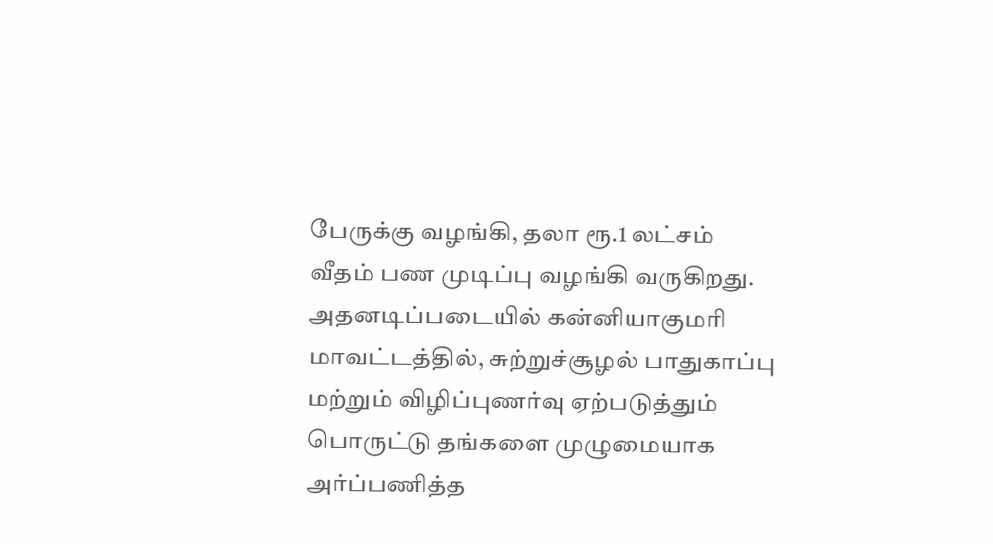பேருக்கு வழங்கி, தலா ரூ.1 லட்சம்
வீதம் பண முடிப்பு வழங்கி வருகிறது.
அதனடிப்படையில் கன்னியாகுமரி மாவட்டத்தில், சுற்றுச்சூழல் பாதுகாப்பு மற்றும் விழிப்புணர்வு ஏற்படுத்தும் பொருட்டு தங்களை முழுமையாக அர்ப்பணித்த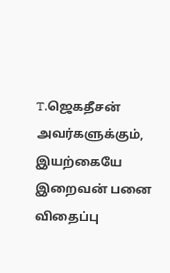T.ஜெகதீசன் அவர்களுக்கும், இயற்கையே இறைவன் பனை விதைப்பு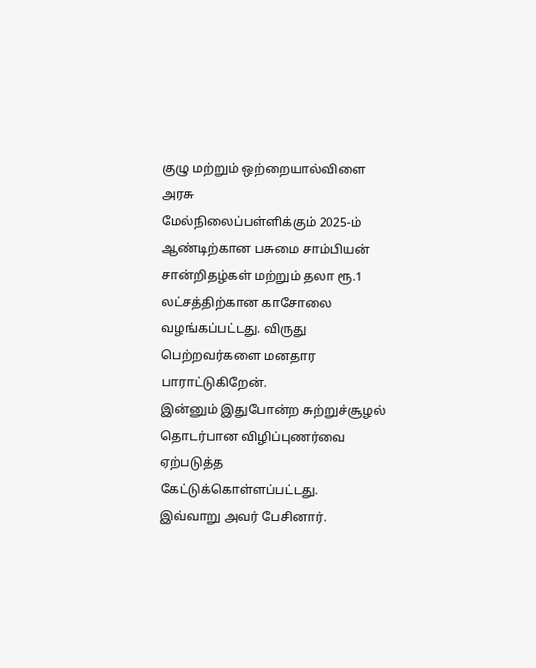குழு மற்றும் ஒற்றையால்விளை அரசு
மேல்நிலைப்பள்ளிக்கும் 2025-ம் ஆண்டிற்கான பசுமை சாம்பியன் சான்றிதழ்கள் மற்றும் தலா ரூ.1
லட்சத்திற்கான காசோலை வழங்கப்பட்டது. விருது பெற்றவர்களை மனதார பாராட்டுகிறேன்.
இன்னும் இதுபோன்ற சுற்றுச்சூழல் தொடர்பான விழிப்புணர்வை ஏற்படுத்த
கேட்டுக்கொள்ளப்பட்டது.
இவ்வாறு அவர் பேசினார்.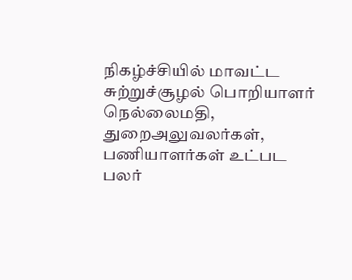நிகழ்ச்சியில் மாவட்ட சுற்றுச்சூழல் பொறியாளர் நெல்லைமதி, துறைஅலுவலர்கள், பணியாளர்கள் உட்பட பலர்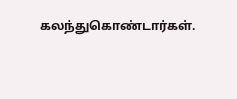கலந்துகொண்டார்கள்.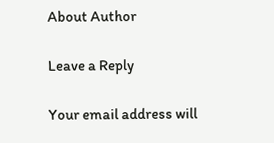About Author

Leave a Reply

Your email address will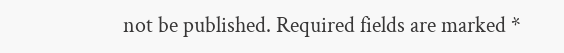not be published. Required fields are marked *